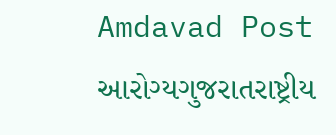Amdavad Post
આરોગ્યગુજરાતરાષ્ટ્રીય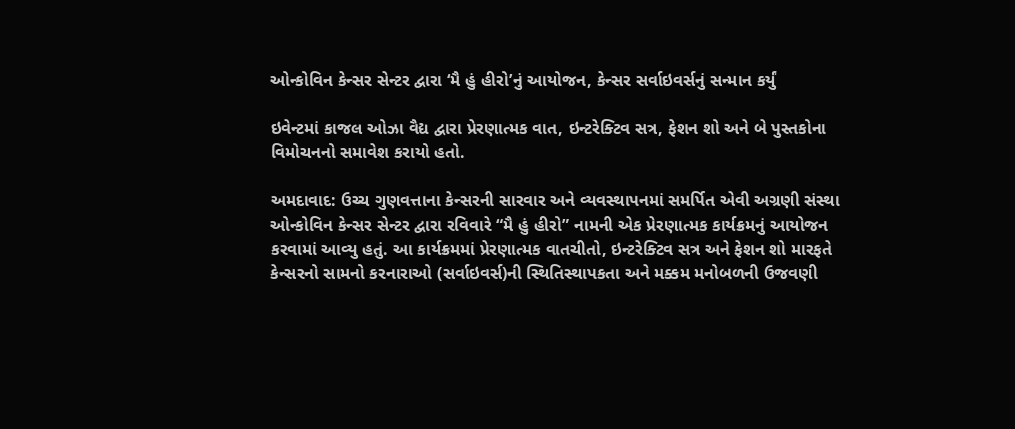ઓન્કોવિન કેન્સર સેન્ટર દ્વારા ‘મૈ હું હીરો’નું આયોજન, કેન્સર સર્વાઇવર્સનું સન્માન કર્યું

ઇવેન્ટમાં કાજલ ઓઝા વૈદ્ય દ્વારા પ્રેરણાત્મક વાત, ઇન્ટરેક્ટિવ સત્ર, ફેશન શો અને બે પુસ્તકોના વિમોચનનો સમાવેશ કરાયો હતો.

અમદાવાદ: ઉચ્ચ ગુણવત્તાના કેન્સરની સારવાર અને વ્યવસ્થાપનમાં સમર્પિત એવી અગ્રણી સંસ્થા ઓન્કોવિન કેન્સર સેન્ટર દ્વારા રવિવારે “મૈ હું હીરો” નામની એક પ્રેરણાત્મક કાર્યક્રમનું આયોજન કરવામાં આવ્યુ હતું. આ કાર્યક્રમમાં પ્રેરણાત્મક વાતચીતો, ઇન્ટરેક્ટિવ સત્ર અને ફેશન શો મારફતે કેન્સરનો સામનો કરનારાઓ (સર્વાઇવર્સ)ની સ્થિતિસ્થાપકતા અને મક્કમ મનોબળની ઉજવણી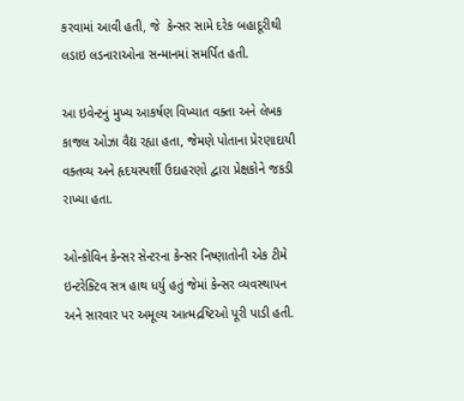કરવામાં આવી હતી, જે  કેન્સર સામે દરેક બહાદૂરીથી લડાઇ લડનારાઓના સન્માનમાં સમર્પિત હતી.

આ ઇવેન્ટનું મુખ્ય આકર્ષણ વિખ્યાત વક્તા અને લેખક કાજલ ઓઝા વૈદ્ય રહ્યા હતા, જેમણે પોતાના પ્રેરણાદાયી વક્તવ્ય અને હૃદયસ્પર્શી ઉદાહરણો દ્વારા પ્રેક્ષકોને જકડી રાખ્યા હતા.

ઓન્કોવિન કેન્સર સેન્ટરના કેન્સર નિષ્ણાતોની એક ટીમે ઇન્ટરેક્ટિવ સત્ર હાથ ધર્યુ હતું જેમાં કેન્સર વ્યવસ્થાપન અને સારવાર પર અમૂલ્ય આત્મદ્રષ્ટિઓ પૂરી પાડી હતી.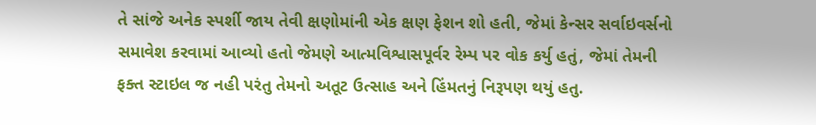તે સાંજે અનેક સ્પર્શી જાય તેવી ક્ષણોમાંની એક ક્ષણ ફેશન શો હતી, જેમાં કેન્સર સર્વાઇવર્સનો સમાવેશ કરવામાં આવ્યો હતો જેમણે આત્મવિશ્વાસપૂર્વર રેમ્પ પર વોક કર્યુ હતું, જેમાં તેમની ફક્ત સ્ટાઇલ જ નહી પરંતુ તેમનો અતૂટ ઉત્સાહ અને હિંમતનું નિરૂપણ થયું હતુ.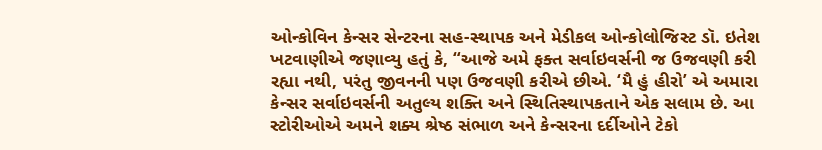ઓન્કોવિન કેન્સર સેન્ટરના સહ-સ્થાપક અને મેડીકલ ઓન્કોલોજિસ્ટ ડૉ. ઇતેશ ખટવાણીએ જણાવ્યુ હતું કે, “આજે અમે ફક્ત સર્વાઇવર્સની જ ઉજવણી કરી રહ્યા નથી, પરંતુ જીવનની પણ ઉજવણી કરીએ છીએ. ‘મૈ હું હીરો’ એ અમારા કેન્સર સર્વાઇવર્સની અતુલ્ય શક્તિ અને સ્થિતિસ્થાપકતાને એક સલામ છે. આ સ્ટોરીઓએ અમને શક્ય શ્રેષ્ઠ સંભાળ અને કેન્સરના દર્દીઓને ટેકો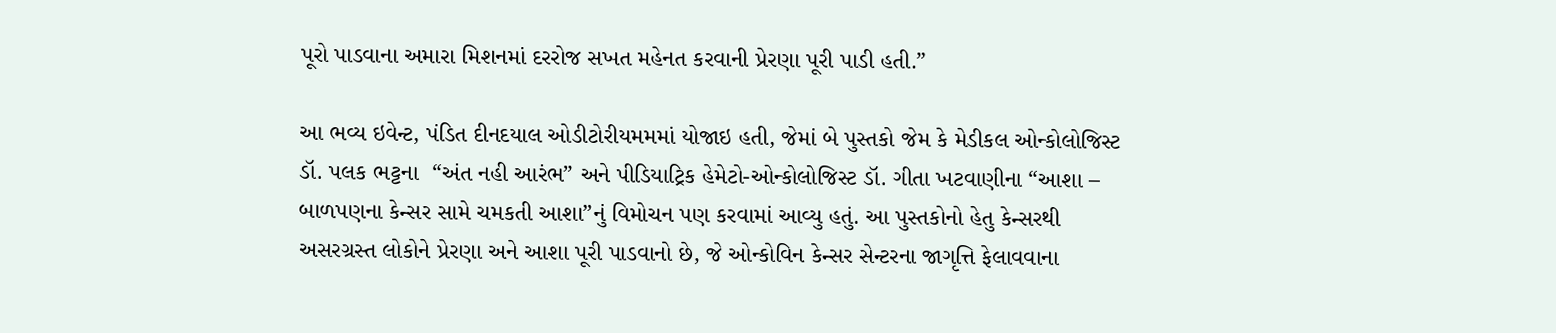પૂરો પાડવાના અમારા મિશનમાં દરરોજ સખત મહેનત કરવાની પ્રેરણા પૂરી પાડી હતી.”

આ ભવ્ય ઇવેન્ટ, પંડિત દીનદયાલ ઓડીટોરીયમમમાં યોજાઇ હતી, જેમાં બે પુસ્તકો જેમ કે મેડીકલ ઓન્કોલોજિસ્ટ ડૉ. પલક ભટ્ટના  “અંત નહી આરંભ” અને પીડિયાટ્રિક હેમેટો-ઓન્કોલોજિસ્ટ ડૉ. ગીતા ખટવાણીના “આશા – બાળપણના કેન્સર સામે ચમકતી આશા”નું વિમોચન પણ કરવામાં આવ્યુ હતું. આ પુસ્તકોનો હેતુ કેન્સરથી અસરગ્રસ્ત લોકોને પ્રેરણા અને આશા પૂરી પાડવાનો છે, જે ઓન્કોવિન કેન્સર સેન્ટરના જાગૃત્તિ ફેલાવવાના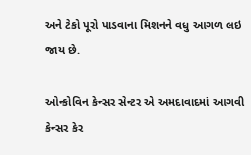અને ટેકો પૂરો પાડવાના મિશનને વધુ આગળ લઇ જાય છે.

ઓન્કોવિન કેન્સર સેન્ટર એ અમદાવાદમાં આગવી કેન્સર કેર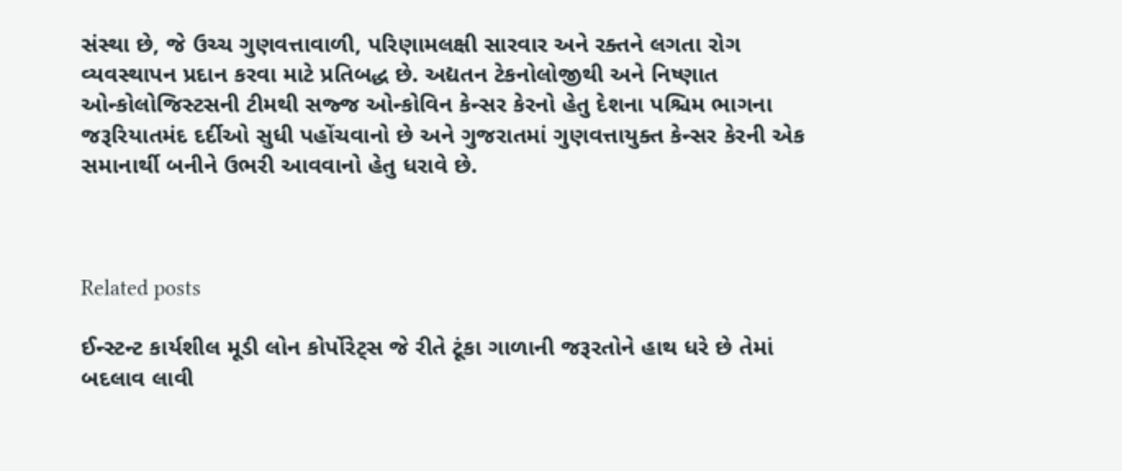સંસ્થા છે, જે ઉચ્ચ ગુણવત્તાવાળી, પરિણામલક્ષી સારવાર અને રક્તને લગતા રોગ વ્યવસ્થાપન પ્રદાન કરવા માટે પ્રતિબદ્ધ છે. અદ્યતન ટેકનોલોજીથી અને નિષ્ણાત ઓન્કોલોજિસ્ટસની ટીમથી સજ્જ ઓન્કોવિન કેન્સર કેરનો હેતુ દેશના પશ્ચિમ ભાગના જરૂરિયાતમંદ દર્દીઓ સુધી પહોંચવાનો છે અને ગુજરાતમાં ગુણવત્તાયુક્ત કેન્સર કેરની એક સમાનાર્થી બનીને ઉભરી આવવાનો હેતુ ધરાવે છે.



Related posts

ઈન્સ્ટન્ટ કાર્યશીલ મૂડી લોન કોર્પોરેટ્સ જે રીતે ટૂંકા ગાળાની જરૂરતોને હાથ ધરે છે તેમાં બદલાવ લાવી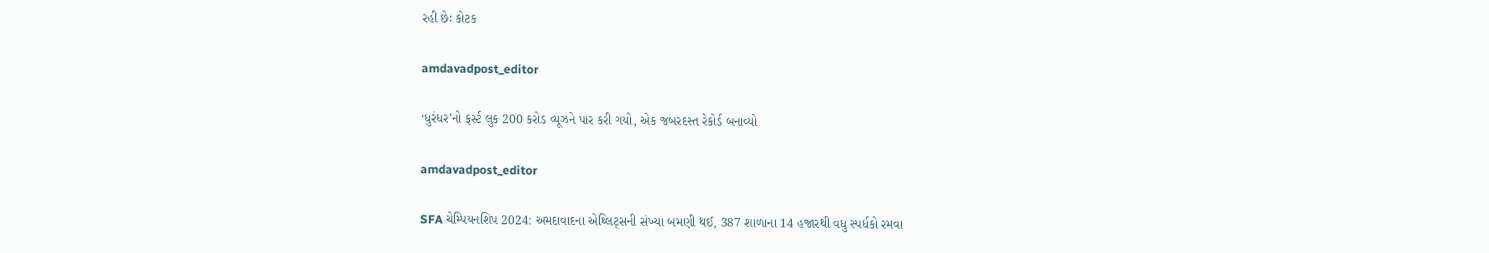રહી છેઃ કોટક

amdavadpost_editor

‘ધુરંધર’નો ફર્સ્ટ લુક 200 કરોડ વ્યૂઝને પાર કરી ગયો, એક જબરદસ્ત રેકોર્ડ બનાવ્યો

amdavadpost_editor

SFA ચેમ્પિયનશિપ 2024: અમદાવાદના એથ્લિટ્સની સંખ્યા બમણી થઈ, 387 શાળાના 14 હજારથી વધુ સ્પર્ધકો રમવા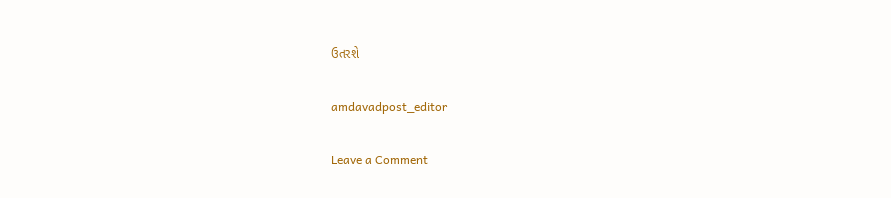ઉતરશે

amdavadpost_editor

Leave a Comment